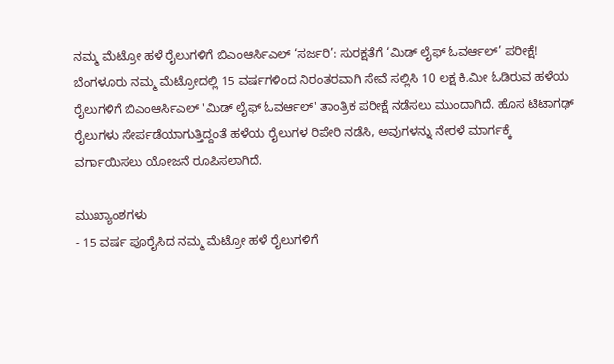ನಮ್ಮ ಮೆಟ್ರೋ ಹಳೆ ರೈಲುಗಳಿಗೆ ಬಿಎಂಆರ್ಸಿಎಲ್ ‘ಸರ್ಜರಿ’: ಸುರಕ್ಷತೆಗೆ ‘ಮಿಡ್ ಲೈಫ್ ಓವರ್ಆಲ್’ ಪರೀಕ್ಷೆ!
ಬೆಂಗಳೂರು ನಮ್ಮ ಮೆಟ್ರೋದಲ್ಲಿ 15 ವರ್ಷಗಳಿಂದ ನಿರಂತರವಾಗಿ ಸೇವೆ ಸಲ್ಲಿಸಿ 10 ಲಕ್ಷ ಕಿ.ಮೀ ಓಡಿರುವ ಹಳೆಯ ರೈಲುಗಳಿಗೆ ಬಿಎಂಆರ್ಸಿಎಲ್ 'ಮಿಡ್ ಲೈಫ್ ಓವರ್ಆಲ್' ತಾಂತ್ರಿಕ ಪರೀಕ್ಷೆ ನಡೆಸಲು ಮುಂದಾಗಿದೆ. ಹೊಸ ಟಿಟಾಗಢ್ ರೈಲುಗಳು ಸೇರ್ಪಡೆಯಾಗುತ್ತಿದ್ದಂತೆ ಹಳೆಯ ರೈಲುಗಳ ರಿಪೇರಿ ನಡೆಸಿ, ಅವುಗಳನ್ನು ನೇರಳೆ ಮಾರ್ಗಕ್ಕೆ ವರ್ಗಾಯಿಸಲು ಯೋಜನೆ ರೂಪಿಸಲಾಗಿದೆ.

ಮುಖ್ಯಾಂಶಗಳು
- 15 ವರ್ಷ ಪೂರೈಸಿದ ನಮ್ಮ ಮೆಟ್ರೋ ಹಳೆ ರೈಲುಗಳಿಗೆ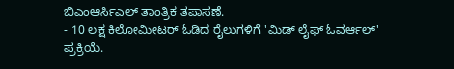ಬಿಎಂಆರ್ಸಿಎಲ್ ತಾಂತ್ರಿಕ ತಪಾಸಣೆ.
- 10 ಲಕ್ಷ ಕಿಲೋಮೀಟರ್ ಓಡಿದ ರೈಲುಗಳಿಗೆ 'ಮಿಡ್ ಲೈಫ್ ಓವರ್ಆಲ್' ಪ್ರಕ್ರಿಯೆ.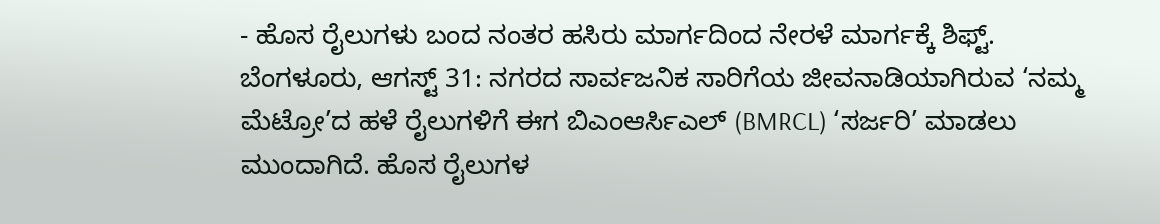- ಹೊಸ ರೈಲುಗಳು ಬಂದ ನಂತರ ಹಸಿರು ಮಾರ್ಗದಿಂದ ನೇರಳೆ ಮಾರ್ಗಕ್ಕೆ ಶಿಫ್ಟ್.
ಬೆಂಗಳೂರು, ಆಗಸ್ಟ್ 31: ನಗರದ ಸಾರ್ವಜನಿಕ ಸಾರಿಗೆಯ ಜೀವನಾಡಿಯಾಗಿರುವ ‘ನಮ್ಮ ಮೆಟ್ರೋ’ದ ಹಳೆ ರೈಲುಗಳಿಗೆ ಈಗ ಬಿಎಂಆರ್ಸಿಎಲ್ (BMRCL) ‘ಸರ್ಜರಿ’ ಮಾಡಲು ಮುಂದಾಗಿದೆ. ಹೊಸ ರೈಲುಗಳ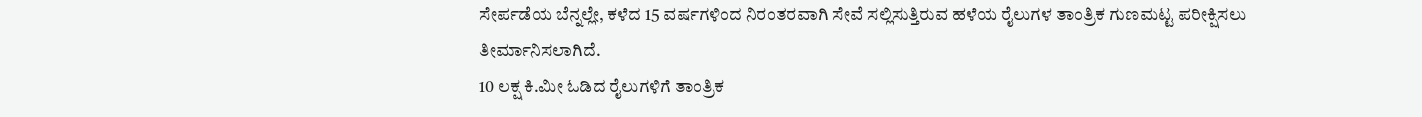ಸೇರ್ಪಡೆಯ ಬೆನ್ನಲ್ಲೇ, ಕಳೆದ 15 ವರ್ಷಗಳಿಂದ ನಿರಂತರವಾಗಿ ಸೇವೆ ಸಲ್ಲಿಸುತ್ತಿರುವ ಹಳೆಯ ರೈಲುಗಳ ತಾಂತ್ರಿಕ ಗುಣಮಟ್ಟ ಪರೀಕ್ಷಿಸಲು ತೀರ್ಮಾನಿಸಲಾಗಿದೆ.
10 ಲಕ್ಷ ಕಿ.ಮೀ ಓಡಿದ ರೈಲುಗಳಿಗೆ ತಾಂತ್ರಿಕ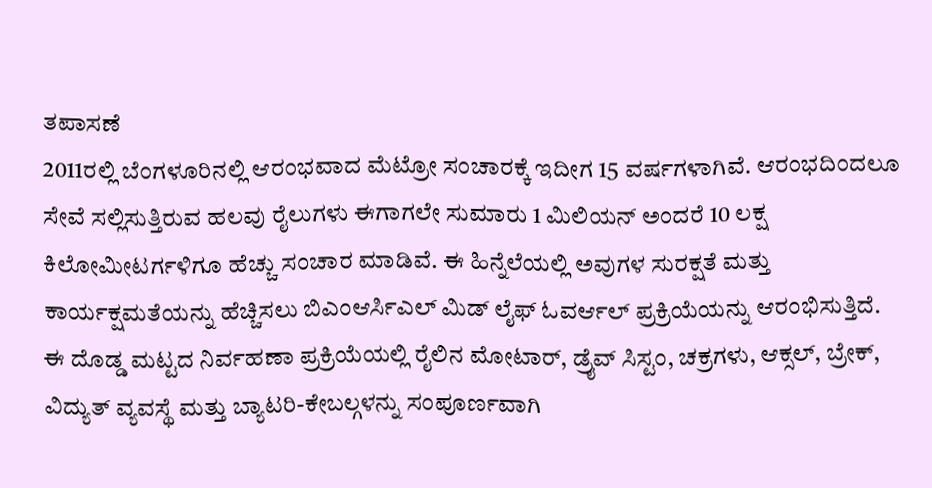ತಪಾಸಣೆ
2011ರಲ್ಲಿ ಬೆಂಗಳೂರಿನಲ್ಲಿ ಆರಂಭವಾದ ಮೆಟ್ರೋ ಸಂಚಾರಕ್ಕೆ ಇದೀಗ 15 ವರ್ಷಗಳಾಗಿವೆ. ಆರಂಭದಿಂದಲೂ ಸೇವೆ ಸಲ್ಲಿಸುತ್ತಿರುವ ಹಲವು ರೈಲುಗಳು ಈಗಾಗಲೇ ಸುಮಾರು 1 ಮಿಲಿಯನ್ ಅಂದರೆ 10 ಲಕ್ಷ ಕಿಲೋಮೀಟರ್ಗಳಿಗೂ ಹೆಚ್ಚು ಸಂಚಾರ ಮಾಡಿವೆ. ಈ ಹಿನ್ನೆಲೆಯಲ್ಲಿ ಅವುಗಳ ಸುರಕ್ಷತೆ ಮತ್ತು ಕಾರ್ಯಕ್ಷಮತೆಯನ್ನು ಹೆಚ್ಚಿಸಲು ಬಿಎಂಆರ್ಸಿಎಲ್ ಮಿಡ್ ಲೈಫ್ ಓವರ್ಆಲ್ ಪ್ರಕ್ರಿಯೆಯನ್ನು ಆರಂಭಿಸುತ್ತಿದೆ.
ಈ ದೊಡ್ಡ ಮಟ್ಟದ ನಿರ್ವಹಣಾ ಪ್ರಕ್ರಿಯೆಯಲ್ಲಿ ರೈಲಿನ ಮೋಟಾರ್, ಡ್ರೈವ್ ಸಿಸ್ಟಂ, ಚಕ್ರಗಳು, ಆಕ್ಸಲ್, ಬ್ರೇಕ್, ವಿದ್ಯುತ್ ವ್ಯವಸ್ಥೆ ಮತ್ತು ಬ್ಯಾಟರಿ-ಕೇಬಲ್ಗಳನ್ನು ಸಂಪೂರ್ಣವಾಗಿ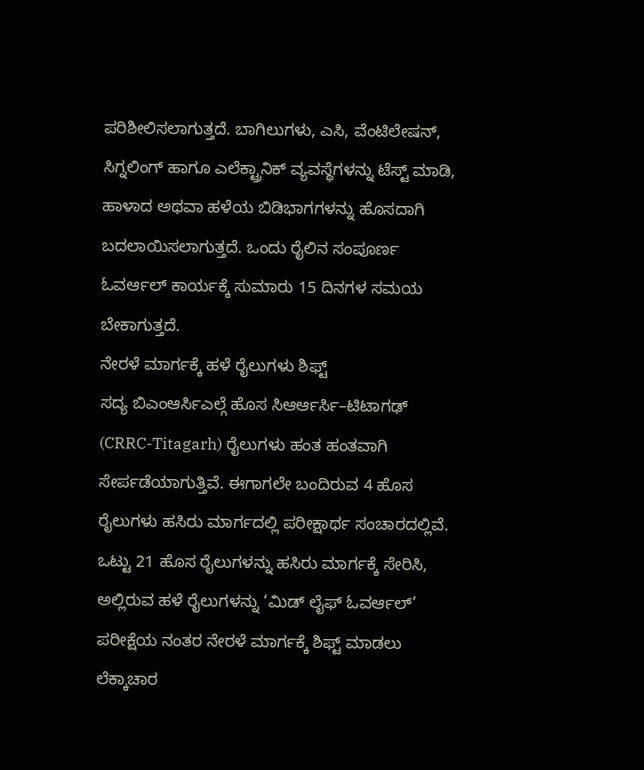ಪರಿಶೀಲಿಸಲಾಗುತ್ತದೆ. ಬಾಗಿಲುಗಳು, ಎಸಿ, ವೆಂಟಿಲೇಷನ್, ಸಿಗ್ನಲಿಂಗ್ ಹಾಗೂ ಎಲೆಕ್ಟ್ರಾನಿಕ್ ವ್ಯವಸ್ಥೆಗಳನ್ನು ಟೆಸ್ಟ್ ಮಾಡಿ, ಹಾಳಾದ ಅಥವಾ ಹಳೆಯ ಬಿಡಿಭಾಗಗಳನ್ನು ಹೊಸದಾಗಿ ಬದಲಾಯಿಸಲಾಗುತ್ತದೆ. ಒಂದು ರೈಲಿನ ಸಂಪೂರ್ಣ ಓವರ್ಆಲ್ ಕಾರ್ಯಕ್ಕೆ ಸುಮಾರು 15 ದಿನಗಳ ಸಮಯ ಬೇಕಾಗುತ್ತದೆ.
ನೇರಳೆ ಮಾರ್ಗಕ್ಕೆ ಹಳೆ ರೈಲುಗಳು ಶಿಫ್ಟ್
ಸದ್ಯ ಬಿಎಂಆರ್ಸಿಎಲ್ಗೆ ಹೊಸ ಸಿಆರ್ಆರ್ಸಿ–ಟಿಟಾಗಢ್ (CRRC-Titagarh) ರೈಲುಗಳು ಹಂತ ಹಂತವಾಗಿ ಸೇರ್ಪಡೆಯಾಗುತ್ತಿವೆ. ಈಗಾಗಲೇ ಬಂದಿರುವ 4 ಹೊಸ ರೈಲುಗಳು ಹಸಿರು ಮಾರ್ಗದಲ್ಲಿ ಪರೀಕ್ಷಾರ್ಥ ಸಂಚಾರದಲ್ಲಿವೆ. ಒಟ್ಟು 21 ಹೊಸ ರೈಲುಗಳನ್ನು ಹಸಿರು ಮಾರ್ಗಕ್ಕೆ ಸೇರಿಸಿ, ಅಲ್ಲಿರುವ ಹಳೆ ರೈಲುಗಳನ್ನು ‘ಮಿಡ್ ಲೈಫ್ ಓವರ್ಆಲ್’ ಪರೀಕ್ಷೆಯ ನಂತರ ನೇರಳೆ ಮಾರ್ಗಕ್ಕೆ ಶಿಫ್ಟ್ ಮಾಡಲು ಲೆಕ್ಕಾಚಾರ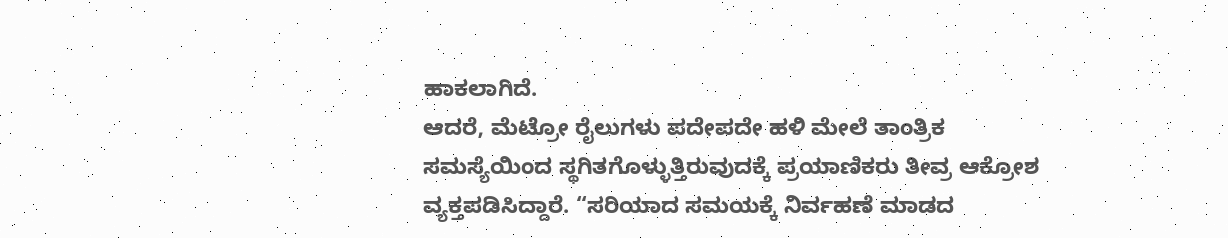ಹಾಕಲಾಗಿದೆ.
ಆದರೆ, ಮೆಟ್ರೋ ರೈಲುಗಳು ಪದೇಪದೇ ಹಳಿ ಮೇಲೆ ತಾಂತ್ರಿಕ ಸಮಸ್ಯೆಯಿಂದ ಸ್ಥಗಿತಗೊಳ್ಳುತ್ತಿರುವುದಕ್ಕೆ ಪ್ರಯಾಣಿಕರು ತೀವ್ರ ಆಕ್ರೋಶ ವ್ಯಕ್ತಪಡಿಸಿದ್ದಾರೆ. “ಸರಿಯಾದ ಸಮಯಕ್ಕೆ ನಿರ್ವಹಣೆ ಮಾಡದ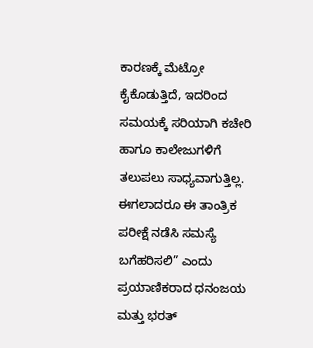ಕಾರಣಕ್ಕೆ ಮೆಟ್ರೋ ಕೈಕೊಡುತ್ತಿದೆ, ಇದರಿಂದ ಸಮಯಕ್ಕೆ ಸರಿಯಾಗಿ ಕಚೇರಿ ಹಾಗೂ ಕಾಲೇಜುಗಳಿಗೆ ತಲುಪಲು ಸಾಧ್ಯವಾಗುತ್ತಿಲ್ಲ. ಈಗಲಾದರೂ ಈ ತಾಂತ್ರಿಕ ಪರೀಕ್ಷೆ ನಡೆಸಿ ಸಮಸ್ಯೆ ಬಗೆಹರಿಸಲಿ” ಎಂದು ಪ್ರಯಾಣಿಕರಾದ ಧನಂಜಯ ಮತ್ತು ಭರತ್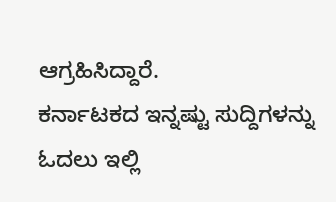ಆಗ್ರಹಿಸಿದ್ದಾರೆ.
ಕರ್ನಾಟಕದ ಇನ್ನಷ್ಟು ಸುದ್ದಿಗಳನ್ನು ಓದಲು ಇಲ್ಲಿ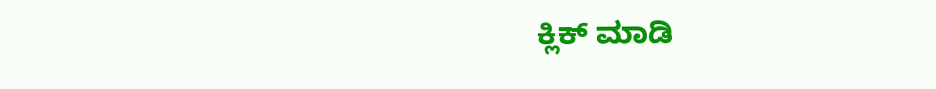ಕ್ಲಿಕ್ ಮಾಡಿ